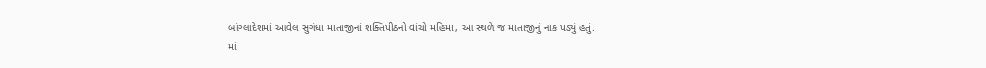બાંગ્લાદેશમાં આવેલ સુગંધા માતાજીનાં શક્તિપીઠનો વાંચો મહિમા, આ સ્થળે જ માતાજીનું નાક પડ્યું હતું.
માં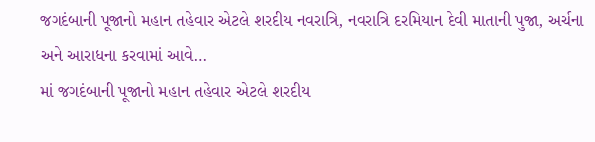જગદંબાની પૂજાનો મહાન તહેવાર એટલે શરદીય નવરાત્રિ, નવરાત્રિ દરમિયાન દેવી માતાની પુજા, અર્ચના અને આરાધના કરવામાં આવે…
માં જગદંબાની પૂજાનો મહાન તહેવાર એટલે શરદીય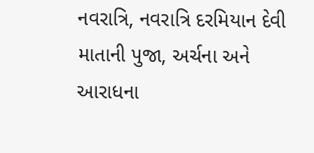નવરાત્રિ, નવરાત્રિ દરમિયાન દેવી માતાની પુજા, અર્ચના અને આરાધના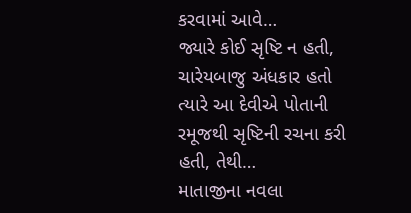કરવામાં આવે…
જ્યારે કોઈ સૃષ્ટિ ન હતી, ચારેયબાજુ અંધકાર હતો ત્યારે આ દેવીએ પોતાની રમૂજથી સૃષ્ટિની રચના કરી હતી, તેથી…
માતાજીના નવલા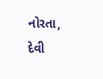નોરતા, દેવી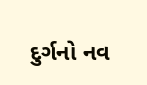દુર્ગનો નવ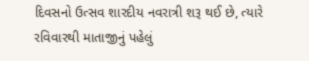દિવસનો ઉત્સવ શારદીય નવરાત્રી શરૂ થઈ છે, ત્યારે રવિવારથી માતાજીનું પહેલું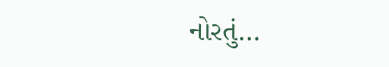નોરતું…